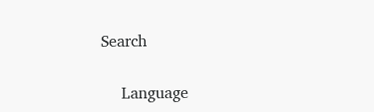Search

    Language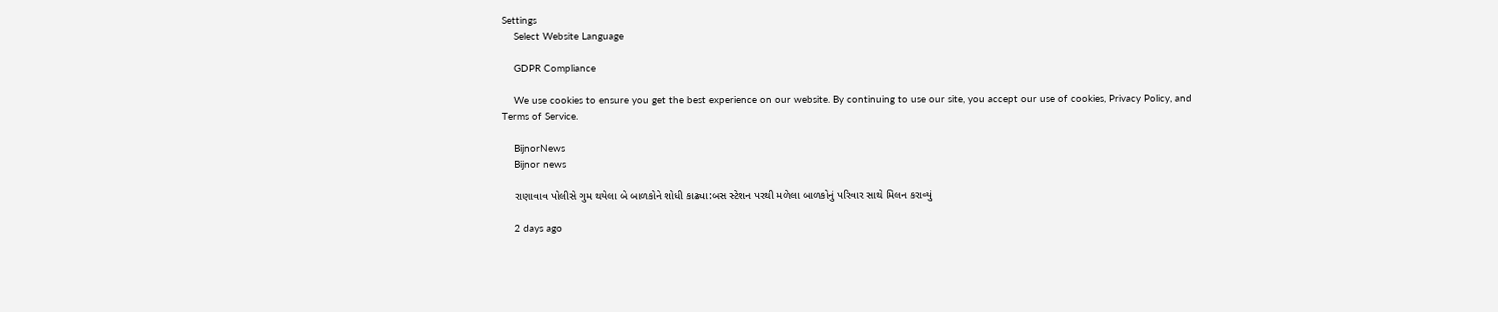Settings
    Select Website Language

    GDPR Compliance

    We use cookies to ensure you get the best experience on our website. By continuing to use our site, you accept our use of cookies, Privacy Policy, and Terms of Service.

    BijnorNews
    Bijnor news

    રાણાવાવ પોલીસે ગુમ થયેલા બે બાળકોને શોધી કાઢ્યા:બસ સ્ટેશન પરથી મળેલા બાળકોનું પરિવાર સાથે મિલન કરાવ્યું

    2 days ago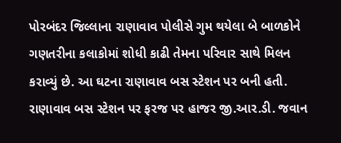પોરબંદર જિલ્લાના રાણાવાવ પોલીસે ગુમ થયેલા બે બાળકોને ગણતરીના કલાકોમાં શોધી કાઢી તેમના પરિવાર સાથે મિલન કરાવ્યું છે. આ ઘટના રાણાવાવ બસ સ્ટેશન પર બની હતી. રાણાવાવ બસ સ્ટેશન પર ફરજ પર હાજર જી.આર.ડી. જવાન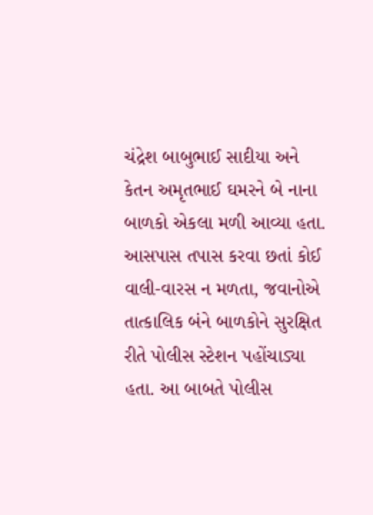ચંદ્રેશ બાબુભાઈ સાદીયા અને કેતન અમૃતભાઈ ઘમરને બે નાના બાળકો એકલા મળી આવ્યા હતા. આસપાસ તપાસ કરવા છતાં કોઈ વાલી-વારસ ન મળતા, જવાનોએ તાત્કાલિક બંને બાળકોને સુરક્ષિત રીતે પોલીસ સ્ટેશન પહોંચાડ્યા હતા. આ બાબતે પોલીસ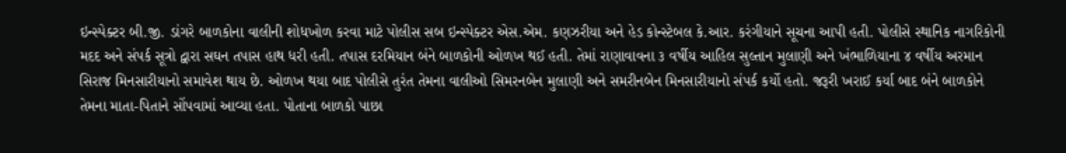ઇન્સ્પેક્ટર બી.જી. ડાંગરે બાળકોના વાલીની શોધખોળ કરવા માટે પોલીસ સબ ઇન્સ્પેક્ટર એસ.એમ. કણઝરીયા અને હેડ કોન્સ્ટેબલ કે.આર. કરંગીયાને સૂચના આપી હતી. પોલીસે સ્થાનિક નાગરિકોની મદદ અને સંપર્ક સૂત્રો દ્વારા સઘન તપાસ હાથ ધરી હતી. તપાસ દરમિયાન બંને બાળકોની ઓળખ થઈ હતી. તેમાં રાણાવાવના ૩ વર્ષીય આહિલ સુલ્તાન મુલાણી અને ખંભાળિયાના ૪ વર્ષીય અરમાન સિરાજ મિનસારીયાનો સમાવેશ થાય છે. ઓળખ થયા બાદ પોલીસે તુરંત તેમના વાલીઓ સિમરનબેન મુલાણી અને સમરીનબેન મિનસારીયાનો સંપર્ક કર્યો હતો. જરૂરી ખરાઈ કર્યા બાદ બંને બાળકોને તેમના માતા-પિતાને સોંપવામાં આવ્યા હતા. પોતાના બાળકો પાછા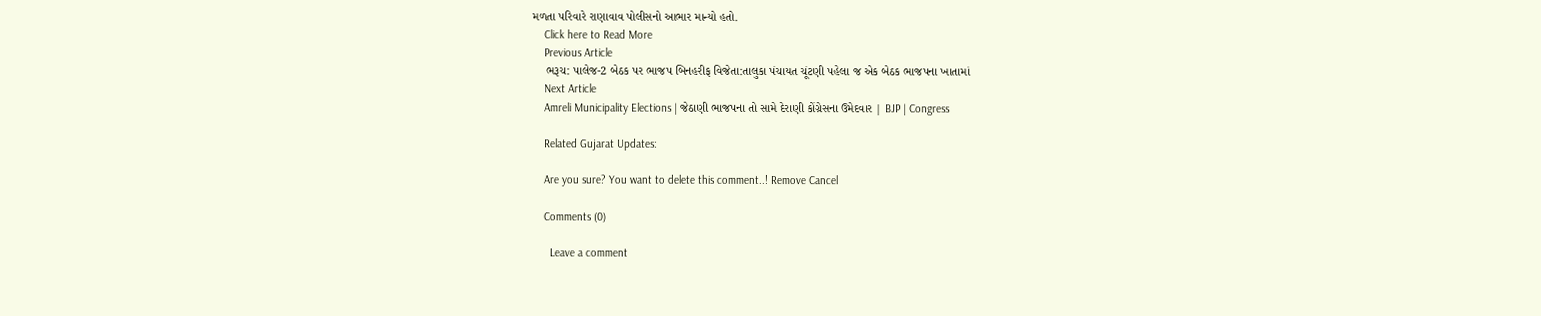મળતા પરિવારે રાણાવાવ પોલીસનો આભાર માન્યો હતો.
    Click here to Read More
    Previous Article
    ભરૂચ: પાલેજ-2 બેઠક પર ભાજપ બિનહરીફ વિજેતા:તાલુકા પંચાયત ચૂંટણી પહેલા જ એક બેઠક ભાજપના ખાતામાં
    Next Article
    Amreli Municipality Elections | જેઠાણી ભાજપના તો સામે દેરાણી કોંગ્રેસના ઉમેદવાર | BJP | Congress

    Related Gujarat Updates:

    Are you sure? You want to delete this comment..! Remove Cancel

    Comments (0)

      Leave a comment